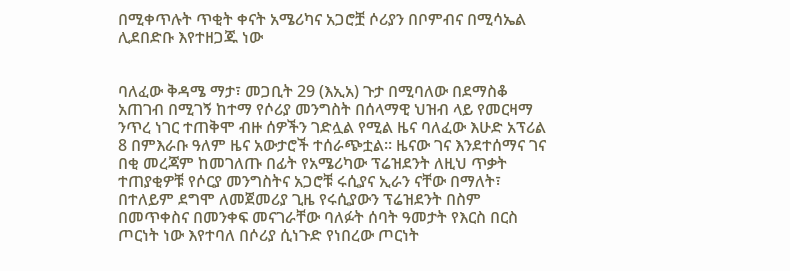በሚቀጥሉት ጥቂት ቀናት አሜሪካና አጋሮቿ ሶሪያን በቦምብና በሚሳኤል ሊደበድቡ እየተዘጋጁ ነው


ባለፈው ቅዳሜ ማታ፣ መጋቢት 29 (እኢአ) ጉታ በሚባለው በደማስቆ አጠገብ በሚገኝ ከተማ የሶሪያ መንግስት በሰላማዊ ህዝብ ላይ የመርዛማ ንጥረ ነገር ተጠቅሞ ብዙ ሰዎችን ገድሏል የሚል ዜና ባለፈው እሁድ አፕሪል 8 በምእራቡ ዓለም ዜና አውታሮች ተሰራጭቷል። ዜናው ገና እንደተሰማና ገና በቂ መረጃም ከመገለጡ በፊት የአሜሪካው ፕሬዝደንት ለዚህ ጥቃት ተጠያቂዎቹ የሶርያ መንግስትና አጋሮቹ ሩሲያና ኢራን ናቸው በማለት፣ በተለይም ደግሞ ለመጀመሪያ ጊዜ የሩሲያውን ፕሬዝደንት በስም በመጥቀስና በመንቀፍ መናገራቸው ባለፉት ሰባት ዓመታት የእርስ በርስ ጦርነት ነው እየተባለ በሶሪያ ሲነጉድ የነበረው ጦርነት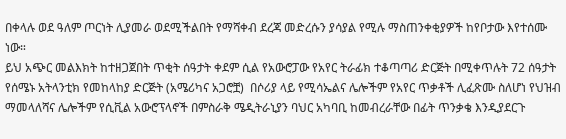በቀላሉ ወደ ዓለም ጦርነት ሊያመራ ወደሚችልበት የማሻቀብ ደረጃ መድረሱን ያሳያል የሚሉ ማስጠንቀቂያዎች ከየቦታው እየተሰሙ ነው።
ይህ አጭር መልእክት ከተዘጋጀበት ጥቂት ሰዓታት ቀደም ሲል የአውሮፓው የአየር ትራፊክ ተቆጣጣሪ ድርጅት በሚቀጥሉት 72 ሰዓታት የሰሜኑ አትላንቲክ የመከላከያ ድርጅት (አሜሪካና አጋሮቿ)  በሶሪያ ላይ የሚሳኤልና ሌሎችም የአየር ጥቃቶች ሊፈጽሙ ስለሆነ የህዝብ ማመላለሻና ሌሎችም የሲቪል አውሮፕላኖች በምስራቅ ሜዲትራኒያን ባህር አካባቢ ከመብረራቸው በፊት ጥንቃቄ እንዲያደርጉ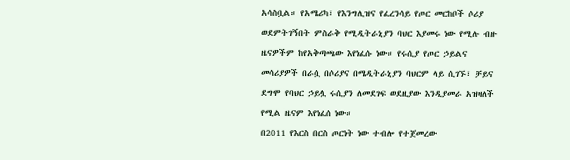አሳስቧል። የአሜሪካ፣ የእንግሊዝና የፈረንሳይ የጦር መርከቦች ሶሪያ ወደምትገኝበት ምስራቅ የሚዲትራኒያን ባህር እያመሩ ነው የሚሉ ብዙ ዜናዎችም ከየአቅጣጫው እየነፈሱ ነው። የሩሲያ የጦር ኃይልና መሳሪያዎች በራሷ በሶሪያና በሜዲትራኒያን ባህርም ላይ ሲገኙ፣ ቻይና ደግሞ የባህር ኃይሏ ሩሲያን ለመደገፍ ወደዚያው እንዲያመራ አዝዛለች የሚል ዜናም እየነፈሰ ነው።
በ2011 የእርስ በርስ ጦርነት ነው ተብሎ የተጀመረው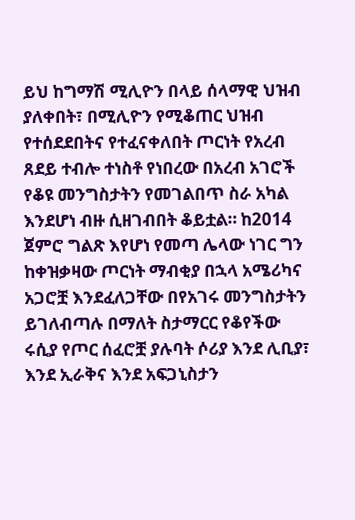ይህ ከግማሽ ሚሊዮን በላይ ሰላማዊ ህዝብ ያለቀበት፣ በሚሊዮን የሚቆጠር ህዝብ የተሰደደበትና የተፈናቀለበት ጦርነት የአረብ ጸደይ ተብሎ ተነስቶ የነበረው በአረብ አገሮች የቆዩ መንግስታትን የመገልበጥ ስራ አካል እንደሆነ ብዙ ሲዘገብበት ቆይቷል። ከ2014 ጀምሮ ግልጽ እየሆነ የመጣ ሌላው ነገር ግን ከቀዝቃዛው ጦርነት ማብቂያ በኋላ አሜሪካና አጋሮቿ እንደፈለጋቸው በየአገሩ መንግስታትን ይገለብጣሉ በማለት ስታማርር የቆየችው ሩሲያ የጦር ሰፈሮቿ ያሉባት ሶሪያ እንደ ሊቢያ፣ እንደ ኢራቅና እንደ አፍጋኒስታን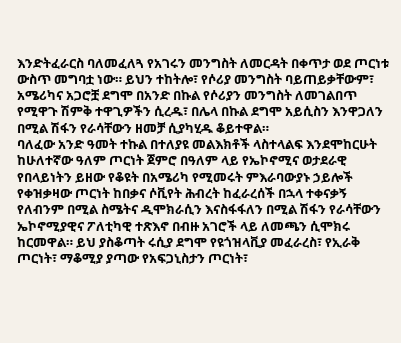እንድትፈራርስ ባለመፈለጓ የአገሩን መንግስት ለመርዳት በቀጥታ ወደ ጦርነቱ ውስጥ መግባቷ ነው። ይህን ተከትሎ፣ የሶሪያ መንግስት ባይጠይቃቸውም፣ አሜሪካና አጋሮቿ ደግሞ በአንድ በኩል የሶሪያን መንግስት ለመገልበጥ የሚዋጉ ሽምቅ ተዋጊዎችን ሲረዱ፣ በሌላ በኩል ደግሞ አይሲስን እንዋጋለን በሚል ሽፋን የራሳቸውን ዘመቻ ሲያካሂዱ ቆይተዋል።
ባለፈው አንድ ዓመት ተኩል በተለያዩ መልእክቶች ላስተላልፍ እንደሞከርሁት ከሁለተኛው ዓለም ጦርነት ጀምሮ በዓለም ላይ የኤኮኖሚና ወታደራዊ የበላይነትን ይዘው የቆዩት በአሜሪካ የሚመሩት ምእራባውያኑ ኃይሎች የቀዝቃዛው ጦርነት ከበቃና ሶቪየት ሕብረት ከፈራረሰች በኋላ ተቀናቃኝ የለብንም በሚል ስሜትና ዲሞክራሲን እናስፋፋለን በሚል ሽፋን የራሳቸውን ኤኮኖሚያዊና ፖለቲካዊ ተጽእኖ በብዙ አገሮች ላይ ለመጫን ሲሞክሩ ከርመዋል። ይህ ያስቆጣት ሩሲያ ደግሞ የዩጎዝላቪያ መፈራረስ፣ የኢራቅ ጦርነት፣ ማቆሚያ ያጣው የአፍጋኒስታን ጦርነት፣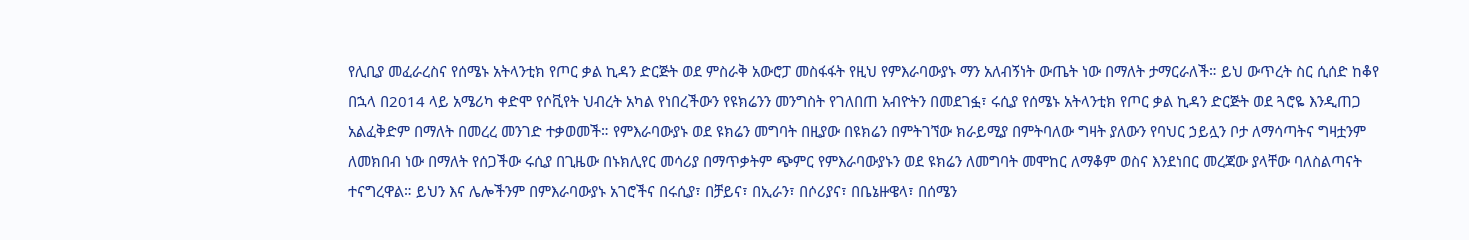የሊቢያ መፈራረስና የሰሜኑ አትላንቲክ የጦር ቃል ኪዳን ድርጅት ወደ ምስራቅ አውሮፓ መስፋፋት የዚህ የምእራባውያኑ ማን አለብኝነት ውጤት ነው በማለት ታማርራለች። ይህ ውጥረት ስር ሲሰድ ከቆየ በኋላ በ2014 ላይ አሜሪካ ቀድሞ የሶቪየት ህብረት አካል የነበረችውን የዩክሬንን መንግስት የገለበጠ አብዮትን በመደገፏ፣ ሩሲያ የሰሜኑ አትላንቲክ የጦር ቃል ኪዳን ድርጅት ወደ ጓሮዬ እንዲጠጋ አልፈቅድም በማለት በመረረ መንገድ ተቃወመች። የምእራባውያኑ ወደ ዩክሬን መግባት በዚያው በዩክሬን በምትገኘው ክራይሚያ በምትባለው ግዛት ያለውን የባህር ኃይሏን ቦታ ለማሳጣትና ግዛቷንም ለመክበብ ነው በማለት የሰጋችው ሩሲያ በጊዜው በኑክሊየር መሳሪያ በማጥቃትም ጭምር የምእራባውያኑን ወደ ዩክሬን ለመግባት መሞከር ለማቆም ወስና እንደነበር መረጃው ያላቸው ባለስልጣናት ተናግረዋል። ይህን እና ሌሎችንም በምእራባውያኑ አገሮችና በሩሲያ፣ በቻይና፣ በኢራን፣ በሶሪያና፣ በቤኔዙዌላ፣ በሰሜን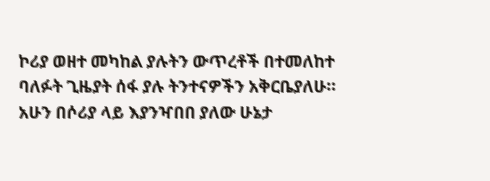ኮሪያ ወዘተ መካከል ያሉትን ውጥረቶች በተመለከተ ባለፉት ጊዜያት ሰፋ ያሉ ትንተናዎችን አቅርቤያለሁ።
አሁን በሶሪያ ላይ እያንዣበበ ያለው ሁኔታ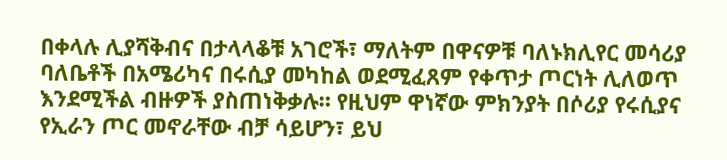በቀላሉ ሊያሻቅብና በታላላቆቹ አገሮች፣ ማለትም በዋናዎቹ ባለኑክሊየር መሳሪያ ባለቤቶች በአሜሪካና በሩሲያ መካከል ወደሚፈጸም የቀጥታ ጦርነት ሊለወጥ እንደሚችል ብዙዎች ያስጠነቅቃሉ። የዚህም ዋነኛው ምክንያት በሶሪያ የሩሲያና የኢራን ጦር መኖራቸው ብቻ ሳይሆን፣ ይህ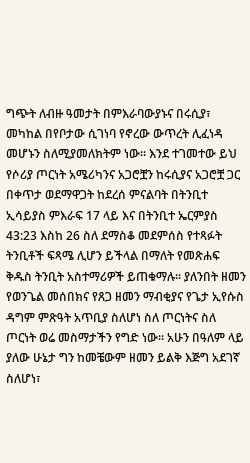ግጭት ለብዙ ዓመታት በምእራባውያኑና በሩሲያ፣ መካከል በየቦታው ሲገነባ የኖረው ውጥረት ሊፈነዳ መሆኑን ስለሚያመለክትም ነው። እንደ ተገመተው ይህ የሶሪያ ጦርነት አሜሪካንና አጋሮቿን ከሩሲያና አጋሮቿ ጋር በቀጥታ ወደማዋጋት ከደረሰ ምናልባት በትንቢተ ኢሳይያስ ምእራፍ 17 ላይ እና በትንቢተ ኤርምያስ 43:23 እስከ 26 ስለ ደማስቆ መደምሰስ የተጻፉት ትንቢቶች ፍጻሜ ሊሆን ይችላል በማለት የመጽሐፍ ቅዱስ ትንቢት አስተማሪዎች ይጠቁማሉ። ያለንበት ዘመን የወንጌል መሰበክና የጸጋ ዘመን ማብቂያና የጌታ ኢየሱስ ዳግም ምጽዓት አጥቢያ ስለሆነ ስለ ጦርነትና ስለ ጦርነት ወሬ መስማታችን የግድ ነው። አሁን በዓለም ላይ ያለው ሁኔታ ግን ከመቼውም ዘመን ይልቅ እጅግ አደገኛ ስለሆነ፣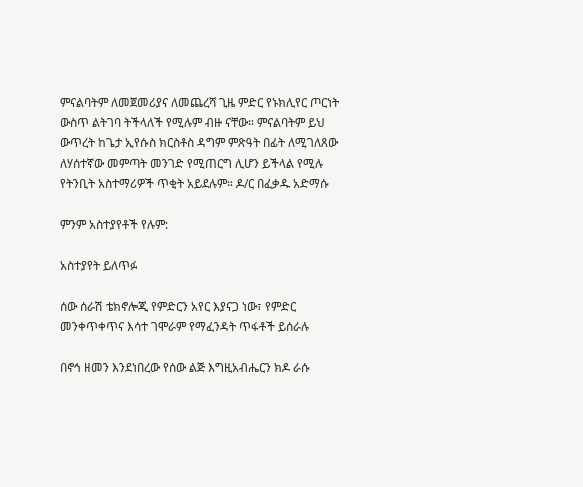ምናልባትም ለመጀመሪያና ለመጨረሻ ጊዜ ምድር የኑክሊየር ጦርነት ውስጥ ልትገባ ትችላለች የሚሉም ብዙ ናቸው። ምናልባትም ይህ ውጥረት ከጌታ ኢየሱስ ክርስቶስ ዳግም ምጽዓት በፊት ለሚገለጸው ለሃሰተኛው መምጣት መንገድ የሚጠርግ ሊሆን ይችላል የሚሉ የትንቢት አስተማሪዎች ጥቂት አይደሉም። ዶ/ር በፈቃዱ አድማሱ

ምንም አስተያየቶች የሉም:

አስተያየት ይለጥፉ

ሰው ሰራሽ ቴክኖሎጂ የምድርን አየር እያናጋ ነው፣ የምድር መንቀጥቀጥና እሳተ ገሞራም የማፈንዳት ጥፋቶች ይሰራሉ

በኖኅ ዘመን እንደነበረው የሰው ልጅ እግዚአብሔርን ክዶ ራሱ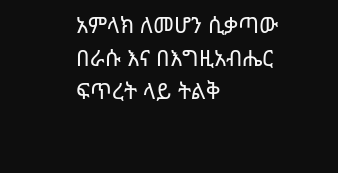አምላክ ለመሆን ሲቃጣው በራሱ እና በእግዚአብሔር ፍጥረት ላይ ትልቅ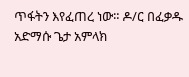ጥፋትን እየፈጠረ ነው። ዶ/ር በፈቃዱ አድማሱ ጌታ አምላክ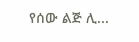የሰው ልጅ ሊ...